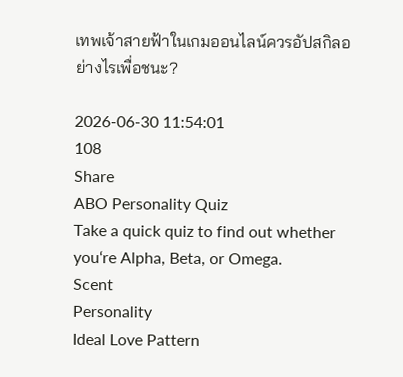เทพเจ้าสายฟ้าในเกมออนไลน์ควรอัปสกิลอย่างไรเพื่อชนะ?

2026-06-30 11:54:01
108
Share
ABO Personality Quiz
Take a quick quiz to find out whether you‘re Alpha, Beta, or Omega.
Scent
Personality
Ideal Love Pattern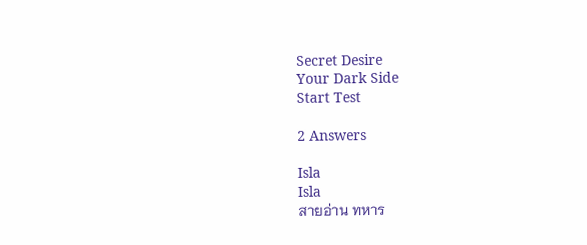Secret Desire
Your Dark Side
Start Test

2 Answers

Isla
Isla
สายอ่าน ทหาร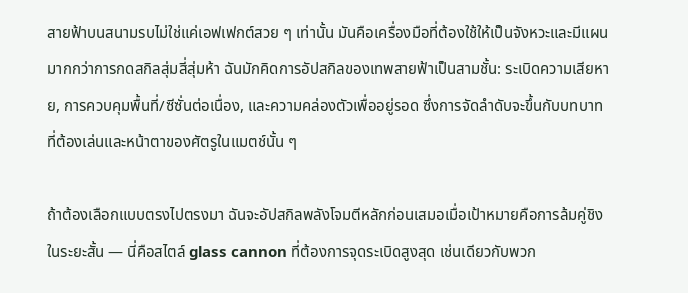สายฟ้าบนสนามรบไม่ใช่แค่เอฟเฟกต์สวย ๆ เท่านั้น มันคือเครื่องมือที่ต้องใช้ให้เป็นจังหวะและมีแผนมากกว่าการกดสกิลสุ่มสี่สุ่มห้า ฉันมักคิดการอัปสกิลของเทพสายฟ้าเป็นสามชั้น: ระเบิดความเสียหาย, การควบคุมพื้นที่/ซีซั่นต่อเนื่อง, และความคล่องตัวเพื่ออยู่รอด ซึ่งการจัดลำดับจะขึ้นกับบทบาทที่ต้องเล่นและหน้าตาของศัตรูในแมตช์นั้น ๆ

ถ้าต้องเลือกแบบตรงไปตรงมา ฉันจะอัปสกิลพลังโจมตีหลักก่อนเสมอเมื่อเป้าหมายคือการล้มคู่ชิงในระยะสั้น — นี่คือสไตล์ glass cannon ที่ต้องการจุดระเบิดสูงสุด เช่นเดียวกับพวก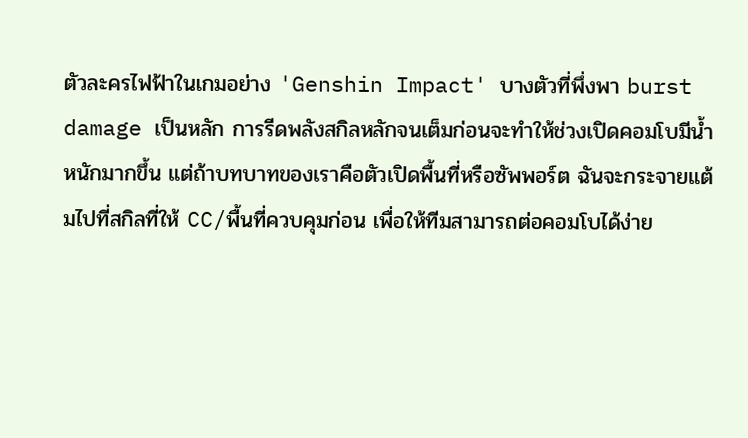ตัวละครไฟฟ้าในเกมอย่าง 'Genshin Impact' บางตัวที่พึ่งพา burst damage เป็นหลัก การรีดพลังสกิลหลักจนเต็มก่อนจะทำให้ช่วงเปิดคอมโบมีน้ำหนักมากขึ้น แต่ถ้าบทบาทของเราคือตัวเปิดพื้นที่หรือซัพพอร์ต ฉันจะกระจายแต้มไปที่สกิลที่ให้ CC/พื้นที่ควบคุมก่อน เพื่อให้ทีมสามารถต่อคอมโบได้ง่าย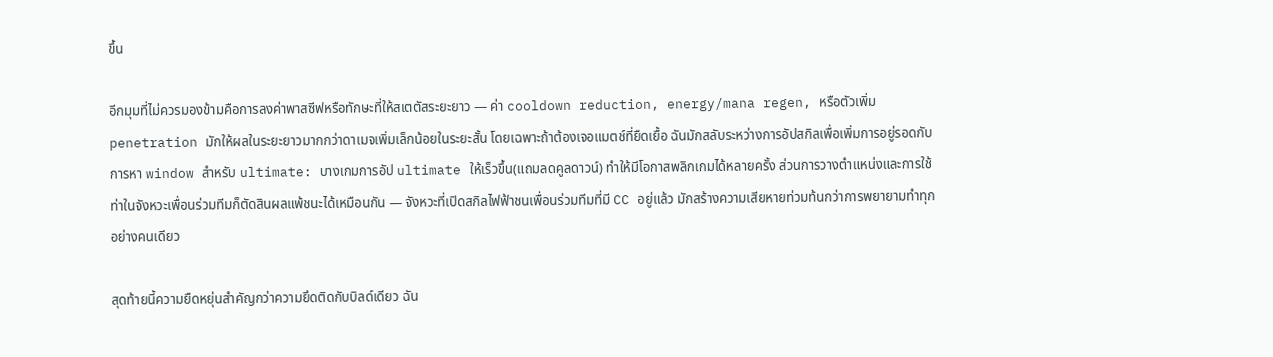ขึ้น

อีกมุมที่ไม่ควรมองข้ามคือการลงค่าพาสซีฟหรือทักษะที่ให้สเตตัสระยะยาว — ค่า cooldown reduction, energy/mana regen, หรือตัวเพิ่ม penetration มักให้ผลในระยะยาวมากกว่าดาเมจเพิ่มเล็กน้อยในระยะสั้น โดยเฉพาะถ้าต้องเจอแมตช์ที่ยืดเยื้อ ฉันมักสลับระหว่างการอัปสกิลเพื่อเพิ่มการอยู่รอดกับการหา window สำหรับ ultimate: บางเกมการอัป ultimate ให้เร็วขึ้น(แถมลดคูลดาวน์) ทำให้มีโอกาสพลิกเกมได้หลายครั้ง ส่วนการวางตำแหน่งและการใช้ท่าในจังหวะเพื่อนร่วมทีมก็ตัดสินผลแพ้ชนะได้เหมือนกัน — จังหวะที่เปิดสกิลไฟฟ้าชนเพื่อนร่วมทีมที่มี CC อยู่แล้ว มักสร้างความเสียหายท่วมท้นกว่าการพยายามทำทุกอย่างคนเดียว

สุดท้ายนี้ความยืดหยุ่นสำคัญกว่าความยึดติดกับบิลด์เดียว ฉัน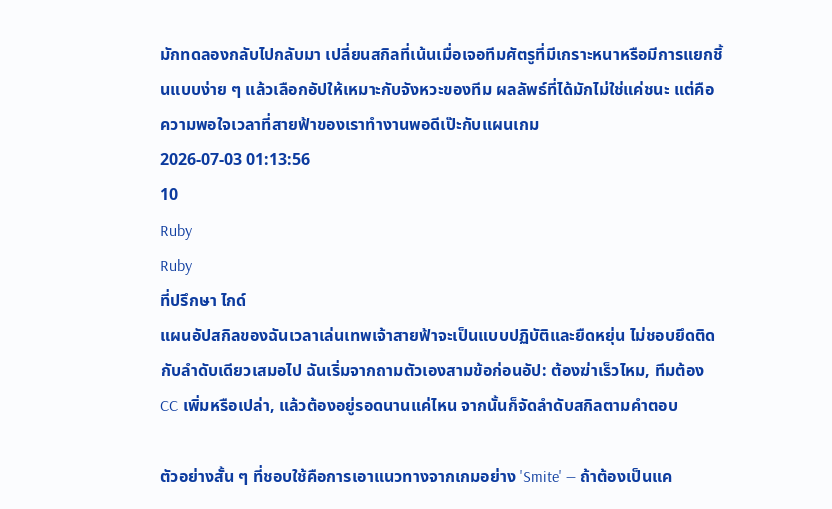มักทดลองกลับไปกลับมา เปลี่ยนสกิลที่เน้นเมื่อเจอทีมศัตรูที่มีเกราะหนาหรือมีการแยกชิ้นแบบง่าย ๆ แล้วเลือกอัปให้เหมาะกับจังหวะของทีม ผลลัพธ์ที่ได้มักไม่ใช่แค่ชนะ แต่คือความพอใจเวลาที่สายฟ้าของเราทำงานพอดีเป๊ะกับแผนเกม
2026-07-03 01:13:56
10
Ruby
Ruby
ที่ปรึกษา ไกด์
แผนอัปสกิลของฉันเวลาเล่นเทพเจ้าสายฟ้าจะเป็นแบบปฏิบัติและยืดหยุ่น ไม่ชอบยึดติดกับลำดับเดียวเสมอไป ฉันเริ่มจากถามตัวเองสามข้อก่อนอัป: ต้องฆ่าเร็วไหม, ทีมต้อง CC เพิ่มหรือเปล่า, แล้วต้องอยู่รอดนานแค่ไหน จากนั้นก็จัดลำดับสกิลตามคำตอบ

ตัวอย่างสั้น ๆ ที่ชอบใช้คือการเอาแนวทางจากเกมอย่าง 'Smite' — ถ้าต้องเป็นแค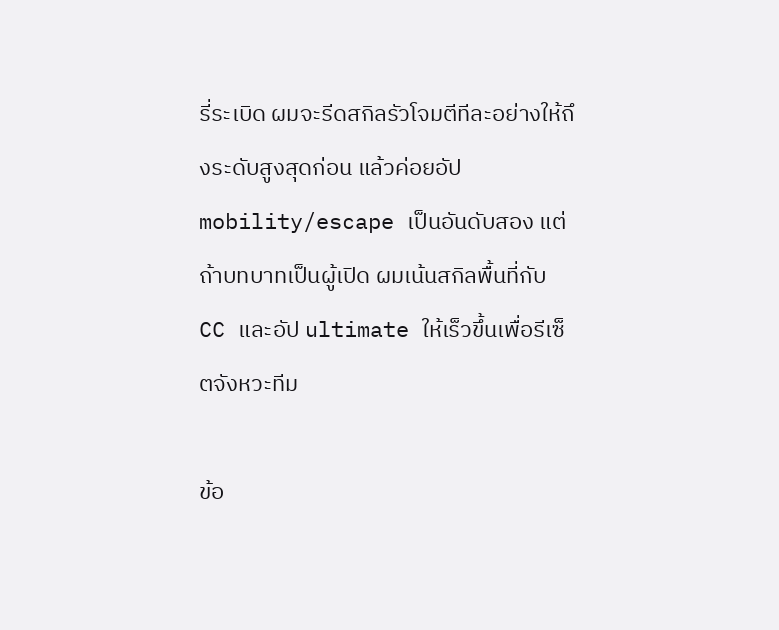รี่ระเบิด ผมจะรีดสกิลรัวโจมตีทีละอย่างให้ถึงระดับสูงสุดก่อน แล้วค่อยอัป mobility/escape เป็นอันดับสอง แต่ถ้าบทบาทเป็นผู้เปิด ผมเน้นสกิลพื้นที่กับ CC และอัป ultimate ให้เร็วขึ้นเพื่อรีเซ็ตจังหวะทีม

ข้อ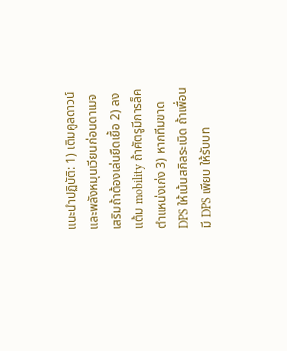แนะนำปฏิบัติ: 1) เติมคูลดาวน์และพลังหมุนเวียนก่อนดาเมจเสริมถ้าต้องเล่นยืดเยื้อ 2) ลงแต้ม mobility ถ้าศัตรูมีการล็คตำแหน่งเก่ง 3) หากทีมขาด DPS ให้เน้นสกิลระเบิด ถ้าเพื่อนมี DPS เพียบ ให้รับบท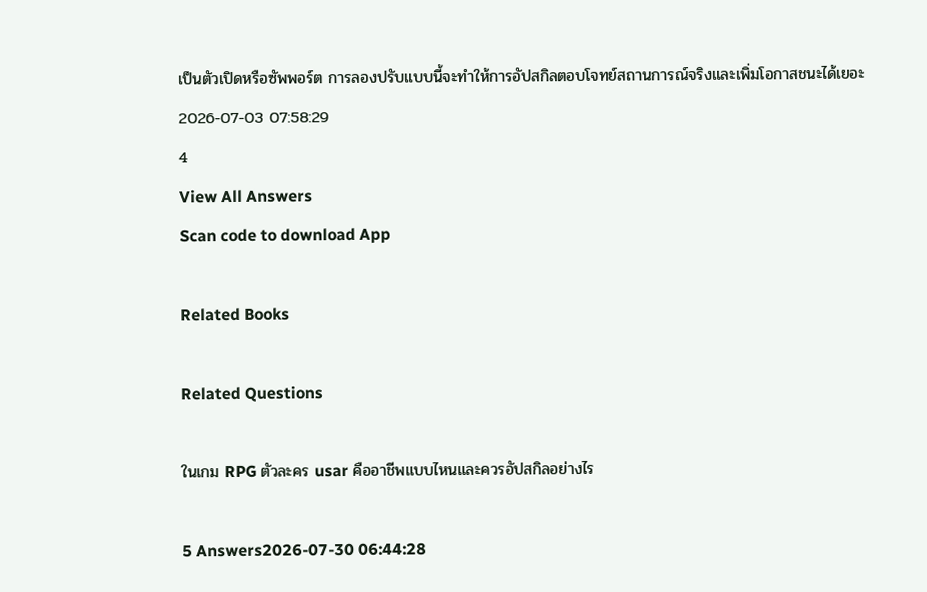เป็นตัวเปิดหรือซัพพอร์ต การลองปรับแบบนี้จะทำให้การอัปสกิลตอบโจทย์สถานการณ์จริงและเพิ่มโอกาสชนะได้เยอะ
2026-07-03 07:58:29
4
View All Answers
Scan code to download App

Related Books

Related Questions

ในเกม RPG ตัวละคร usar คืออาชีพแบบไหนและควรอัปสกิลอย่างไร

5 Answers2026-07-30 06:44:28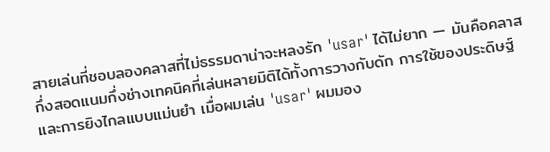สายเล่นที่ชอบลองคลาสที่ไม่ธรรมดาน่าจะหลงรัก 'usar' ได้ไม่ยาก — มันคือคลาสกึ่งสอดแนมกึ่งช่างเทคนิคที่เล่นหลายมิติได้ทั้งการวางกับดัก การใช้ของประดิษฐ์ และการยิงไกลแบบแม่นยำ เมื่อผมเล่น 'usar' ผมมอง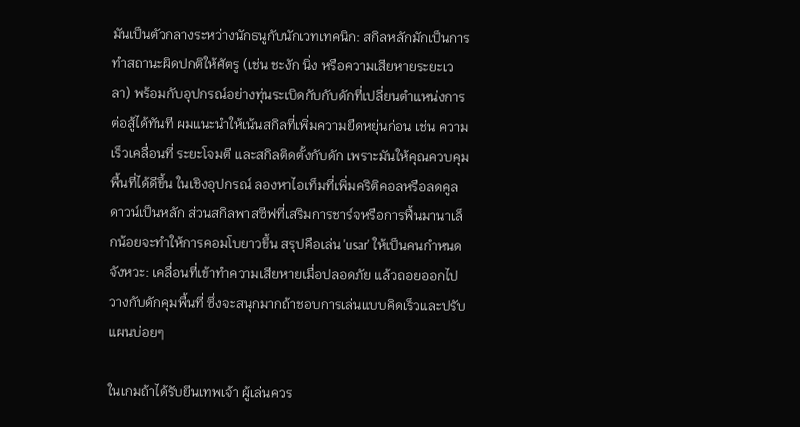มันเป็นตัวกลางระหว่างนักธนูกับนักเวทเทคนิก: สกิลหลักมักเป็นการทำสถานะผิดปกติให้ศัตรู (เช่น ชะงัก นิ่ง หรือความเสียหายระยะเวลา) พร้อมกับอุปกรณ์อย่างทุ่นระเบิดกับกับดักที่เปลี่ยนตำแหน่งการต่อสู้ได้ทันที ผมแนะนำให้เน้นสกิลที่เพิ่มความยืดหยุ่นก่อน เช่น ความเร็วเคลื่อนที่ ระยะโจมตี และสกิลติดตั้งกับดัก เพราะมันให้คุณควบคุมพื้นที่ได้ดีขึ้น ในเชิงอุปกรณ์ ลองหาไอเท็มที่เพิ่มคริติคอลหรือลดคูลดาวน์เป็นหลัก ส่วนสกิลพาสซีฟที่เสริมการชาร์จหรือการฟื้นมานาเล็กน้อยจะทำให้การคอมโบยาวขึ้น สรุปคือเล่น 'usar' ให้เป็นคนกำหนดจังหวะ: เคลื่อนที่เข้าทำความเสียหายเมื่อปลอดภัย แล้วถอยออกไปวางกับดักคุมพื้นที่ ซึ่งจะสนุกมากถ้าชอบการเล่นแบบคิดเร็วและปรับแผนบ่อยๆ

ในเกมถ้าได้รับยีนเทพเจ้า ผู้เล่นควร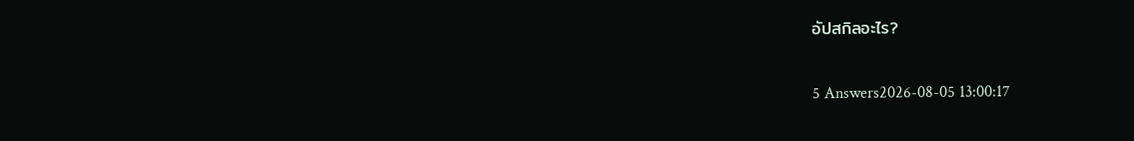อัปสกิลอะไร?

5 Answers2026-08-05 13:00:17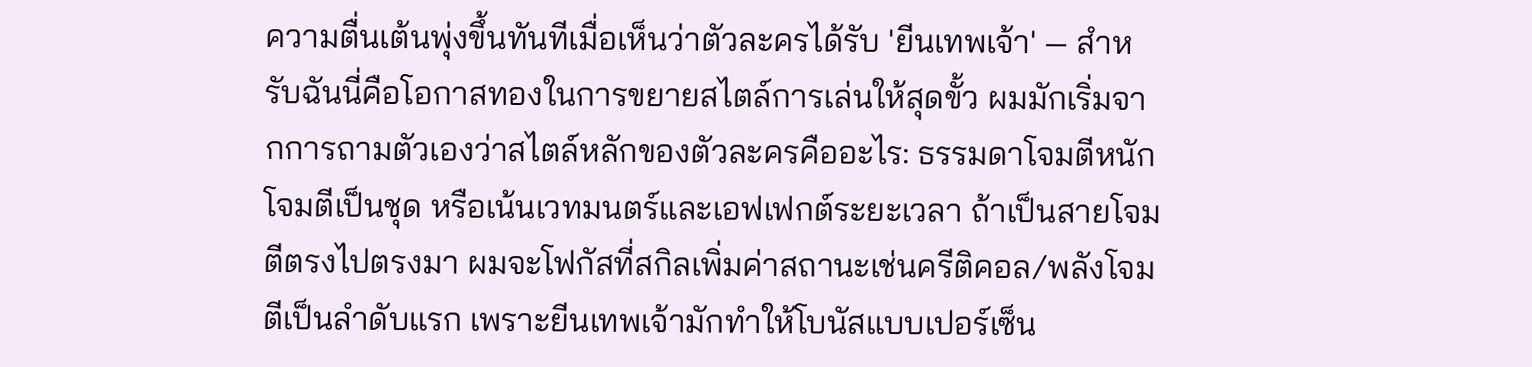ความตื่นเต้นพุ่งขึ้นทันทีเมื่อเห็นว่าตัวละครได้รับ 'ยีนเทพเจ้า' — สำหรับฉันนี่คือโอกาสทองในการขยายสไตล์การเล่นให้สุดขั้ว ผมมักเริ่มจากการถามตัวเองว่าสไตล์หลักของตัวละครคืออะไร: ธรรมดาโจมตีหนัก โจมตีเป็นชุด หรือเน้นเวทมนตร์และเอฟเฟกต์ระยะเวลา ถ้าเป็นสายโจมตีตรงไปตรงมา ผมจะโฟกัสที่สกิลเพิ่มค่าสถานะเช่นครีติคอล/พลังโจมตีเป็นลำดับแรก เพราะยีนเทพเจ้ามักทำให้โบนัสแบบเปอร์เซ็น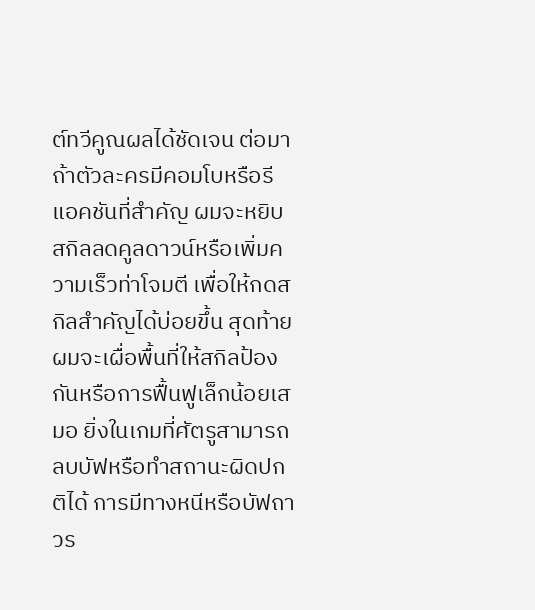ต์ทวีคูณผลได้ชัดเจน ต่อมาถ้าตัวละครมีคอมโบหรือรีแอคชันที่สำคัญ ผมจะหยิบสกิลลดคูลดาวน์หรือเพิ่มความเร็วท่าโจมตี เพื่อให้กดสกิลสำคัญได้บ่อยขึ้น สุดท้ายผมจะเผื่อพื้นที่ให้สกิลป้องกันหรือการฟื้นฟูเล็กน้อยเสมอ ยิ่งในเกมที่ศัตรูสามารถลบบัฟหรือทำสถานะผิดปกติได้ การมีทางหนีหรือบัฟถาวร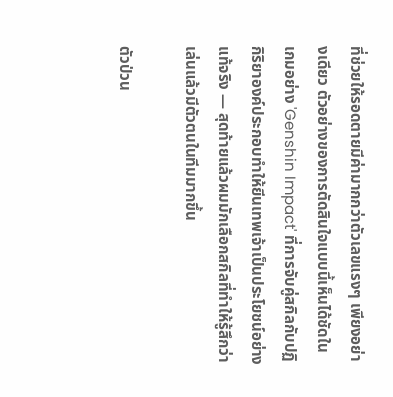ที่ช่วยให้รอดตายมีค่ามากกว่าตัวเลขแรงๆ เพียงอย่างเดียว ตัวอย่างของการตัดสินใจแบบนี้เห็นได้ชัดในเกมอย่าง 'Genshin Impact' ที่การจับคู่สกิลกับปฏิกิริยาองค์ประกอบทำให้ยีนเทพเจ้าเป็นประโยชน์อย่างแท้จริง — สุดท้ายแล้วผมมักเลือกสกิลที่ทำให้รู้สึกว่าเล่นแล้วมีตัวตนในทีมมากขึ้น

ตัวป่วน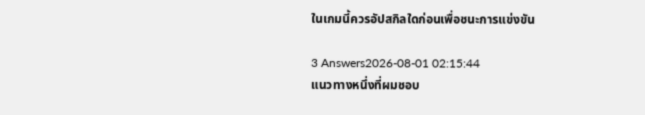ในเกมนี้ควรอัปสกิลใดก่อนเพื่อชนะการแข่งขัน

3 Answers2026-08-01 02:15:44
แนวทางหนึ่งที่ผมชอบ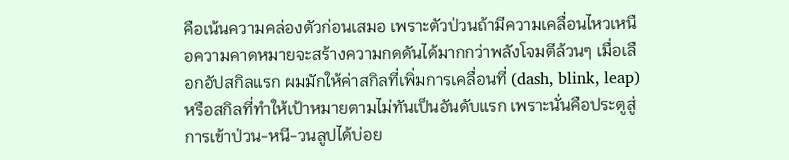คือเน้นความคล่องตัวก่อนเสมอ เพราะตัวป่วนถ้ามีความเคลื่อนไหวเหนือความคาดหมายจะสร้างความกดดันได้มากกว่าพลังโจมตีล้วนๆ เมื่อเลือกอัปสกิลแรก ผมมักให้ค่าสกิลที่เพิ่มการเคลื่อนที่ (dash, blink, leap) หรือสกิลที่ทำให้เป้าหมายตามไม่ทันเป็นอันดับแรก เพราะนั่นคือประตูสู่การเข้าป่วน-หนี-วนลูปได้บ่อย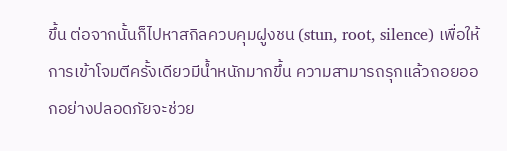ขึ้น ต่อจากนั้นก็ไปหาสกิลควบคุมฝูงชน (stun, root, silence) เพื่อให้การเข้าโจมตีครั้งเดียวมีน้ำหนักมากขึ้น ความสามารถรุกแล้วถอยออกอย่างปลอดภัยจะช่วย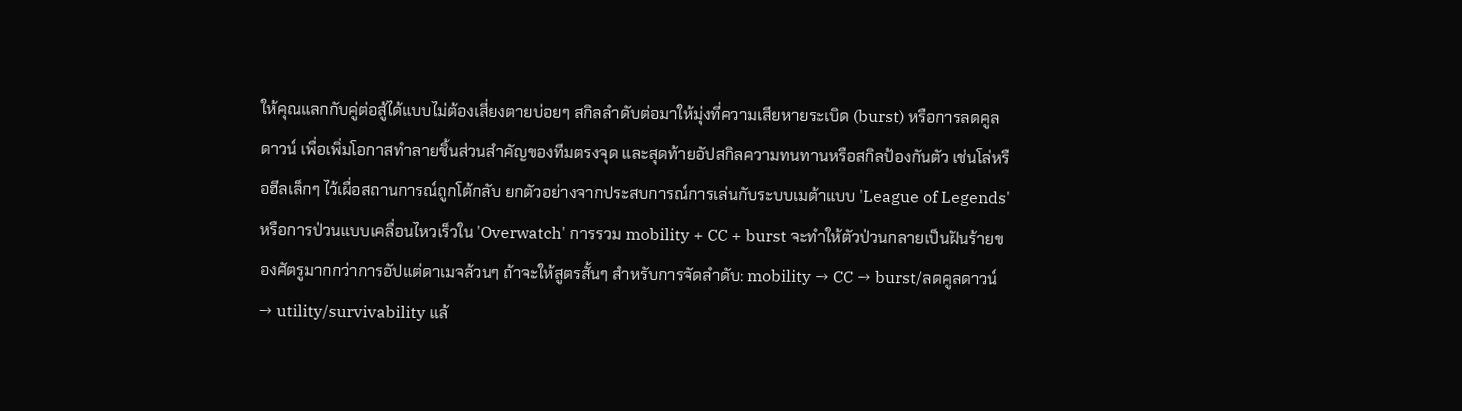ให้คุณแลกกับคู่ต่อสู้ได้แบบไม่ต้องเสี่ยงตายบ่อยๆ สกิลลำดับต่อมาให้มุ่งที่ความเสียหายระเบิด (burst) หรือการลดคูลดาวน์ เพื่อเพิ่มโอกาสทำลายชิ้นส่วนสำคัญของทีมตรงจุด และสุดท้ายอัปสกิลความทนทานหรือสกิลป้องกันตัว เช่นโล่หรือฮีลเล็กๆ ไว้เผื่อสถานการณ์ถูกโต้กลับ ยกตัวอย่างจากประสบการณ์การเล่นกับระบบเมต้าแบบ 'League of Legends' หรือการป่วนแบบเคลื่อนไหวเร็วใน 'Overwatch' การรวม mobility + CC + burst จะทำให้ตัวป่วนกลายเป็นฝันร้ายของศัตรูมากกว่าการอัปแต่ดาเมจล้วนๆ ถ้าจะให้สูตรสั้นๆ สำหรับการจัดลำดับ: mobility → CC → burst/ลดคูลดาวน์ → utility/survivability แล้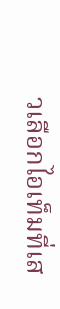วเลือกไอเท็มที่เส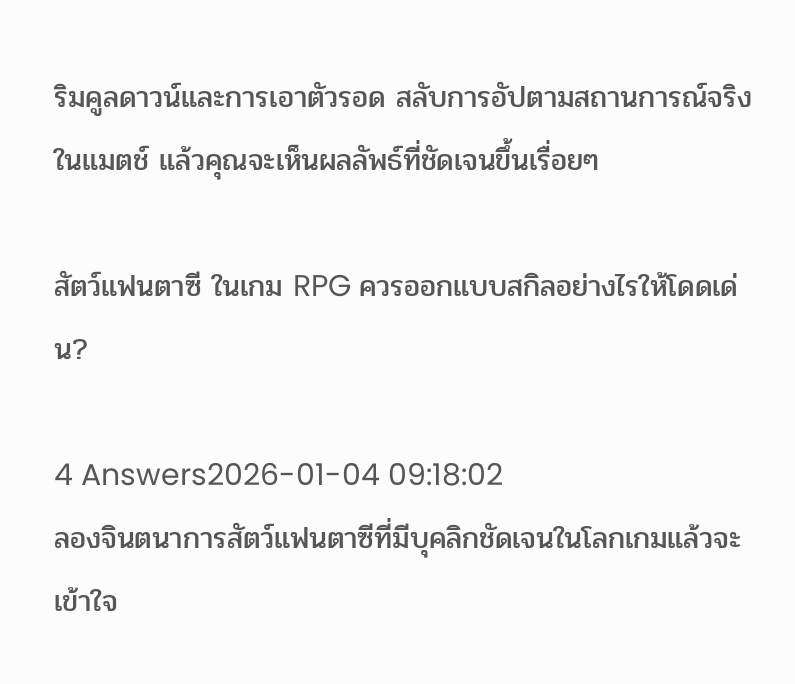ริมคูลดาวน์และการเอาตัวรอด สลับการอัปตามสถานการณ์จริงในแมตช์ แล้วคุณจะเห็นผลลัพธ์ที่ชัดเจนขึ้นเรื่อยๆ

สัตว์แฟนตาซี ในเกม RPG ควรออกแบบสกิลอย่างไรให้โดดเด่น?

4 Answers2026-01-04 09:18:02
ลองจินตนาการสัตว์แฟนตาซีที่มีบุคลิกชัดเจนในโลกเกมแล้วจะเข้าใจ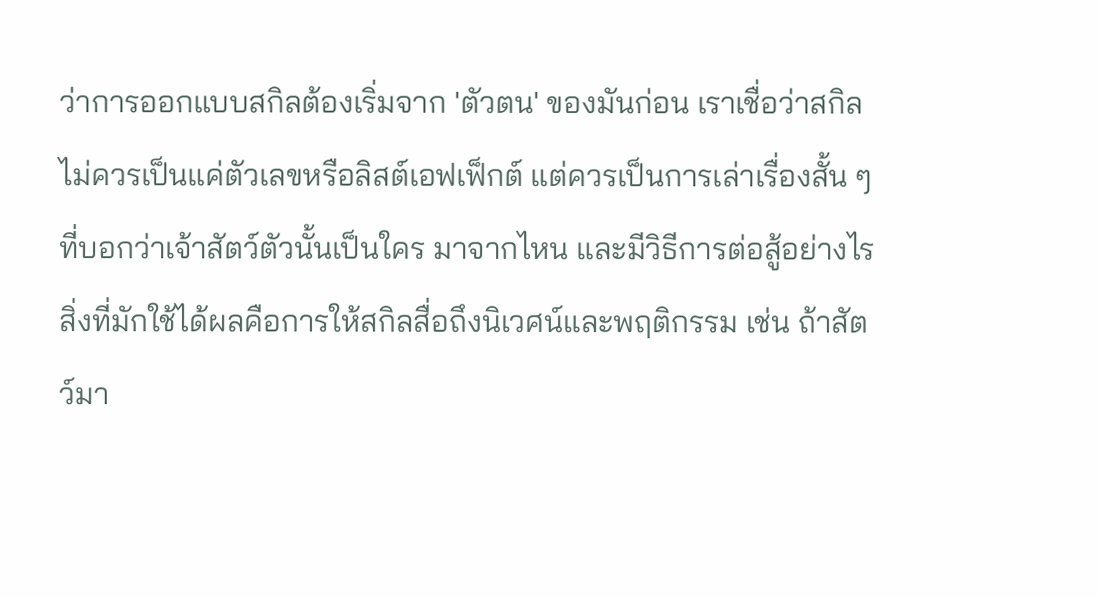ว่าการออกแบบสกิลต้องเริ่มจาก 'ตัวตน' ของมันก่อน เราเชื่อว่าสกิลไม่ควรเป็นแค่ตัวเลขหรือลิสต์เอฟเฟ็กต์ แต่ควรเป็นการเล่าเรื่องสั้น ๆ ที่บอกว่าเจ้าสัตว์ตัวนั้นเป็นใคร มาจากไหน และมีวิธีการต่อสู้อย่างไร สิ่งที่มักใช้ได้ผลคือการให้สกิลสื่อถึงนิเวศน์และพฤติกรรม เช่น ถ้าสัตว์มา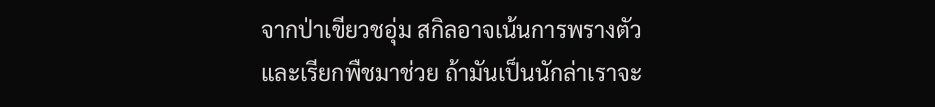จากป่าเขียวชอุ่ม สกิลอาจเน้นการพรางตัวและเรียกพืชมาช่วย ถ้ามันเป็นนักล่าเราจะ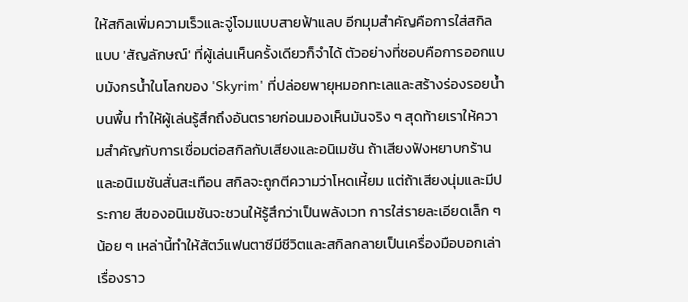ให้สกิลเพิ่มความเร็วและจู่โจมแบบสายฟ้าแลบ อีกมุมสำคัญคือการใส่สกิลแบบ 'สัญลักษณ์' ที่ผู้เล่นเห็นครั้งเดียวก็จำได้ ตัวอย่างที่ชอบคือการออกแบบมังกรน้ำในโลกของ 'Skyrim' ที่ปล่อยพายุหมอกทะเลและสร้างร่องรอยน้ำบนพื้น ทำให้ผู้เล่นรู้สึกถึงอันตรายก่อนมองเห็นมันจริง ๆ สุดท้ายเราให้ความสำคัญกับการเชื่อมต่อสกิลกับเสียงและอนิเมชัน ถ้าเสียงฟังหยาบกร้านและอนิเมชันสั่นสะเทือน สกิลจะถูกตีความว่าโหดเหี้ยม แต่ถ้าเสียงนุ่มและมีประกาย สีของอนิเมชันจะชวนให้รู้สึกว่าเป็นพลังเวท การใส่รายละเอียดเล็ก ๆ น้อย ๆ เหล่านี้ทำให้สัตว์แฟนตาซีมีชีวิตและสกิลกลายเป็นเครื่องมือบอกเล่าเรื่องราว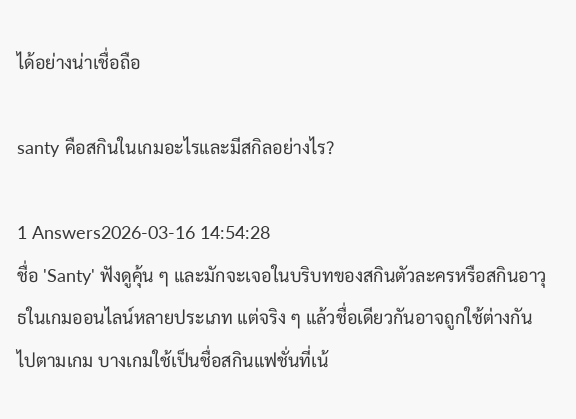ได้อย่างน่าเชื่อถือ

santy คือสกินในเกมอะไรและมีสกิลอย่างไร?

1 Answers2026-03-16 14:54:28
ชื่อ 'Santy' ฟังดูคุ้น ๆ และมักจะเจอในบริบทของสกินตัวละครหรือสกินอาวุธในเกมออนไลน์หลายประเภท แต่จริง ๆ แล้วชื่อเดียวกันอาจถูกใช้ต่างกันไปตามเกม บางเกมใช้เป็นชื่อสกินแฟชั่นที่เน้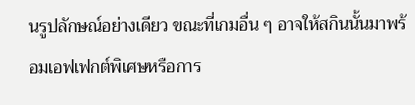นรูปลักษณ์อย่างเดียว ขณะที่เกมอื่น ๆ อาจให้สกินนั้นมาพร้อมเอฟเฟกต์พิเศษหรือการ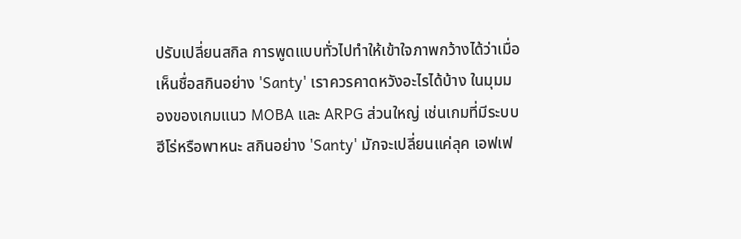ปรับเปลี่ยนสกิล การพูดแบบทั่วไปทำให้เข้าใจภาพกว้างได้ว่าเมื่อเห็นชื่อสกินอย่าง 'Santy' เราควรคาดหวังอะไรได้บ้าง ในมุมมองของเกมแนว MOBA และ ARPG ส่วนใหญ่ เช่นเกมที่มีระบบฮีโร่หรือพาหนะ สกินอย่าง 'Santy' มักจะเปลี่ยนแค่ลุค เอฟเฟ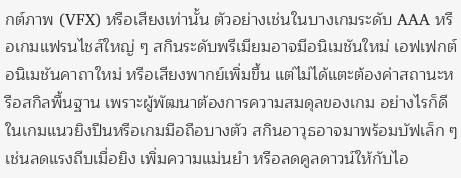กต์ภาพ (VFX) หรือเสียงเท่านั้น ตัวอย่างเช่นในบางเกมระดับ AAA หรือเกมแฟรนไชส์ใหญ่ ๆ สกินระดับพรีเมียมอาจมีอนิเมชันใหม่ เอฟเฟกต์อนิเมชันคาถาใหม่ หรือเสียงพากย์เพิ่มขึ้น แต่ไม่ได้แตะต้องค่าสถานะหรือสกิลพื้นฐาน เพราะผู้พัฒนาต้องการความสมดุลของเกม อย่างไรก็ดี ในเกมแนวยิงปืนหรือเกมมือถือบางตัว สกินอาวุธอาจมาพร้อมบัฟเล็ก ๆ เช่นลดแรงถีบเมื่อยิง เพิ่มความแม่นยำ หรือลดคูลดาวน์ให้กับไอ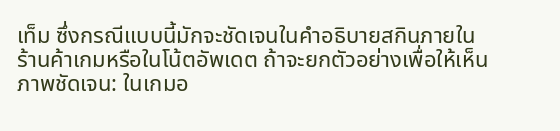เท็ม ซึ่งกรณีแบบนี้มักจะชัดเจนในคำอธิบายสกินภายในร้านค้าเกมหรือในโน้ตอัพเดต ถ้าจะยกตัวอย่างเพื่อให้เห็นภาพชัดเจน: ในเกมอ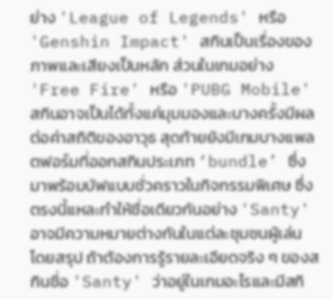ย่าง 'League of Legends' หรือ 'Genshin Impact' สกินเป็นเรื่องของภาพและเสียงเป็นหลัก ส่วนในเกมอย่าง 'Free Fire' หรือ 'PUBG Mobile' สกินอาจเป็นได้ทั้งแค่มุมมองและบางครั้งมีผลต่อค่าสถิติของอาวุธ สุดท้ายยังมีเกมบางแพลตฟอร์มที่ออกสกินประเภท ‘bundle’ ซึ่งมาพร้อมบัฟแบบชั่วคราวในกิจกรรมพิเศษ ซึ่งตรงนี้แหละทำให้ชื่อเดียวกันอย่าง 'Santy' อาจมีความหมายต่างกันในแต่ละชุมชนผู้เล่น โดยสรุป ถ้าต้องการรู้รายละเอียดจริง ๆ ของสกินชื่อ 'Santy' ว่าอยู่ในเกมอะไรและมีสกิ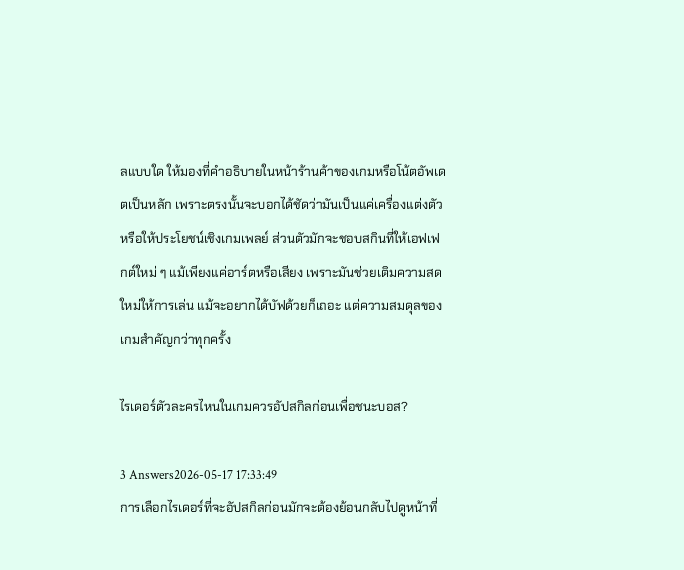ลแบบใด ให้มองที่คำอธิบายในหน้าร้านค้าของเกมหรือโน้ตอัพเดตเป็นหลัก เพราะตรงนั้นจะบอกได้ชัดว่ามันเป็นแค่เครื่องแต่งตัวหรือให้ประโยชน์เชิงเกมเพลย์ ส่วนตัวมักจะชอบสกินที่ให้เอฟเฟกต์ใหม่ ๆ แม้เพียงแค่อาร์ตหรือเสียง เพราะมันช่วยเติมความสดใหม่ให้การเล่น แม้จะอยากได้บัฟด้วยก็เถอะ แต่ความสมดุลของเกมสำคัญกว่าทุกครั้ง

ไรเดอร์ตัวละครไหนในเกมควรอัปสกิลก่อนเพื่อชนะบอส?

3 Answers2026-05-17 17:33:49
การเลือกไรเดอร์ที่จะอัปสกิลก่อนมักจะต้องย้อนกลับไปดูหน้าที่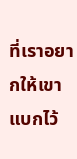ที่เราอยากให้เขาแบกไว้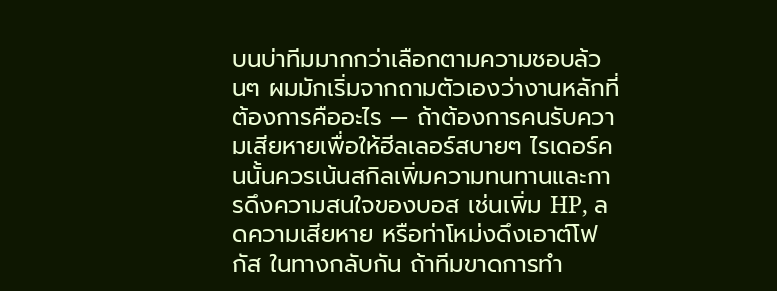บนบ่าทีมมากกว่าเลือกตามความชอบล้วนๆ ผมมักเริ่มจากถามตัวเองว่างานหลักที่ต้องการคืออะไร — ถ้าต้องการคนรับความเสียหายเพื่อให้ฮีลเลอร์สบายๆ ไรเดอร์คนนั้นควรเน้นสกิลเพิ่มความทนทานและการดึงความสนใจของบอส เช่นเพิ่ม HP, ลดความเสียหาย หรือท่าโหม่งดึงเอาต์โฟกัส ในทางกลับกัน ถ้าทีมขาดการทำ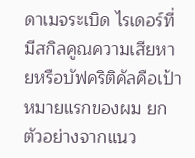ดาเมจระเบิด ไรเดอร์ที่มีสกิลคูณความเสียหายหรือบัฟคริติคัลคือเป้าหมายแรกของผม ยกตัวอย่างจากแนว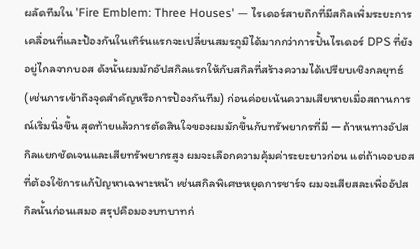ผลัดทีมใน 'Fire Emblem: Three Houses' — ไรเดอร์สายถึกที่มีสกิลเพิ่มระยะการเคลื่อนที่และป้องกันในเทิร์นแรกจะเปลี่ยนสมรภูมิได้มากกว่าการปั้นไรเดอร์ DPS ที่ยังอยู่ไกลจากบอส ดังนั้นผมมักอัปสกิลแรกให้กับสกิลที่สร้างความได้เปรียบเชิงกลยุทธ์ (เช่นการเข้าถึงจุดสำคัญหรือการป้องกันทีม) ก่อนค่อยเน้นความเสียหายเมื่อสถานการณ์เริ่มนิ่งขึ้น สุดท้ายแล้วการตัดสินใจของผมมักขึ้นกับทรัพยากรที่มี — ถ้าหนทางอัปสกิลแยกชัดเจนและเสียทรัพยากรสูง ผมจะเลือกความคุ้มค่าระยะยาวก่อน แต่ถ้าเจอบอสที่ต้องใช้การแก้ปัญหาเฉพาะหน้า เช่นสกิลพิเศษหยุดการชาร์จ ผมจะเสียสละเพื่ออัปสกิลนั้นก่อนเสมอ สรุปคือมองบทบาทก่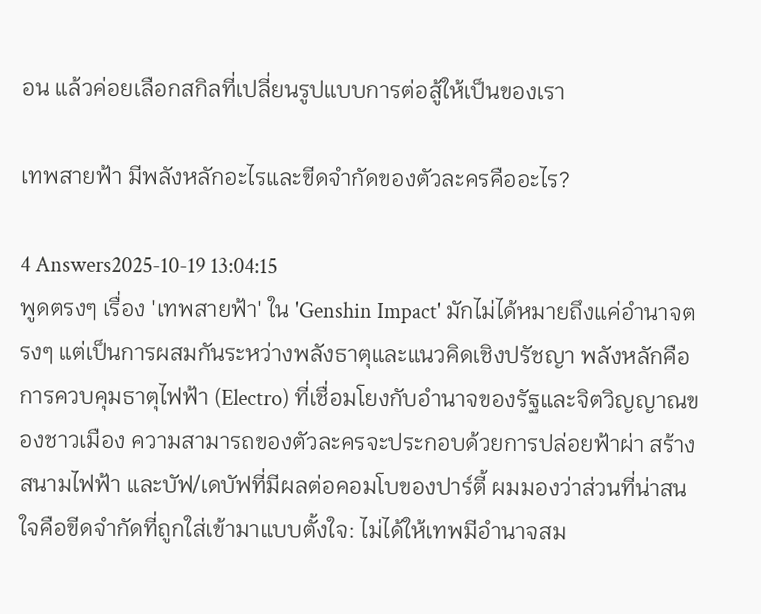อน แล้วค่อยเลือกสกิลที่เปลี่ยนรูปแบบการต่อสู้ให้เป็นของเรา

เทพสายฟ้า มีพลังหลักอะไรและขีดจำกัดของตัวละครคืออะไร?

4 Answers2025-10-19 13:04:15
พูดตรงๆ เรื่อง 'เทพสายฟ้า' ใน 'Genshin Impact' มักไม่ได้หมายถึงแค่อำนาจตรงๆ แต่เป็นการผสมกันระหว่างพลังธาตุและแนวคิดเชิงปรัชญา พลังหลักคือการควบคุมธาตุไฟฟ้า (Electro) ที่เชื่อมโยงกับอำนาจของรัฐและจิตวิญญาณของชาวเมือง ความสามารถของตัวละครจะประกอบด้วยการปล่อยฟ้าผ่า สร้างสนามไฟฟ้า และบัฟ/เดบัฟที่มีผลต่อคอมโบของปาร์ตี้ ผมมองว่าส่วนที่น่าสนใจคือขีดจำกัดที่ถูกใส่เข้ามาแบบตั้งใจ: ไม่ได้ให้เทพมีอำนาจสม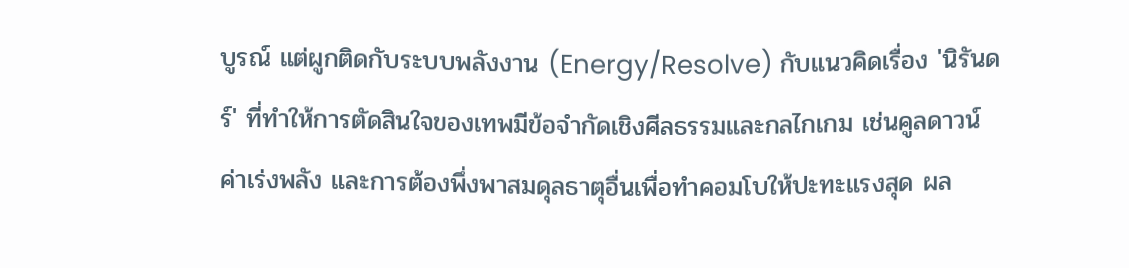บูรณ์ แต่ผูกติดกับระบบพลังงาน (Energy/Resolve) กับแนวคิดเรื่อง 'นิรันดร์' ที่ทำให้การตัดสินใจของเทพมีข้อจำกัดเชิงศีลธรรมและกลไกเกม เช่นคูลดาวน์ ค่าเร่งพลัง และการต้องพึ่งพาสมดุลธาตุอื่นเพื่อทำคอมโบให้ปะทะแรงสุด ผล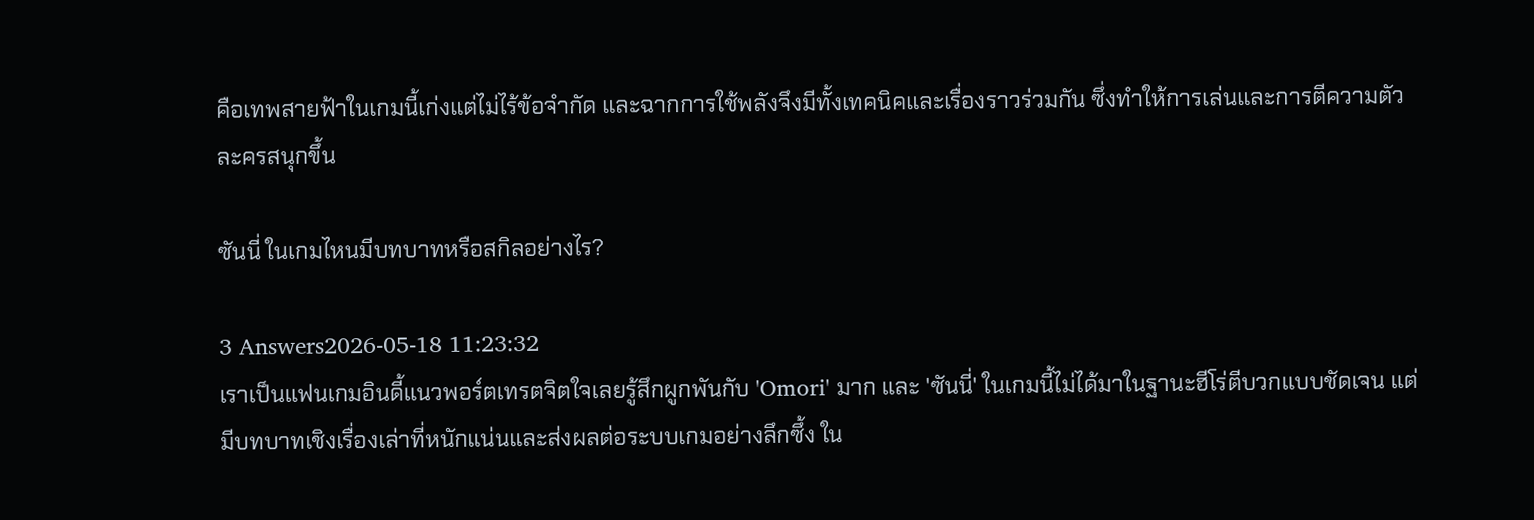คือเทพสายฟ้าในเกมนี้เก่งแต่ไม่ไร้ข้อจำกัด และฉากการใช้พลังจึงมีทั้งเทคนิคและเรื่องราวร่วมกัน ซึ่งทำให้การเล่นและการตีความตัวละครสนุกขึ้น

ซันนี่ ในเกมไหนมีบทบาทหรือสกิลอย่างไร?

3 Answers2026-05-18 11:23:32
เราเป็นแฟนเกมอินดี้แนวพอร์ตเทรตจิตใจเลยรู้สึกผูกพันกับ 'Omori' มาก และ 'ซันนี่' ในเกมนี้ไม่ได้มาในฐานะฮีโร่ตีบวกแบบชัดเจน แต่มีบทบาทเชิงเรื่องเล่าที่หนักแน่นและส่งผลต่อระบบเกมอย่างลึกซึ้ง ใน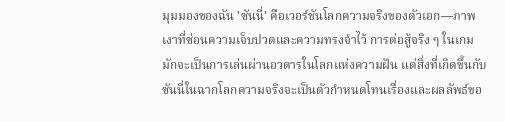มุมมองของฉัน 'ซันนี่' คือเวอร์ชันโลกความจริงของตัวเอก—ภาพเงาที่ซ่อนความเจ็บปวดและความทรงจำไว้ การต่อสู้จริง ๆ ในเกมมักจะเป็นการเล่นผ่านอวตารในโลกแห่งความฝัน แต่สิ่งที่เกิดขึ้นกับซันนี่ในฉากโลกความจริงจะเป็นตัวกำหนดโทนเรื่องและผลลัพธ์ขอ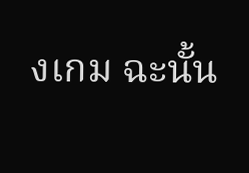งเกม ฉะนั้น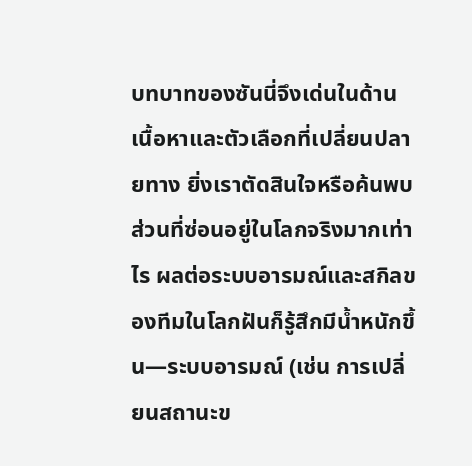บทบาทของซันนี่จึงเด่นในด้านเนื้อหาและตัวเลือกที่เปลี่ยนปลายทาง ยิ่งเราตัดสินใจหรือค้นพบส่วนที่ซ่อนอยู่ในโลกจริงมากเท่าไร ผลต่อระบบอารมณ์และสกิลของทีมในโลกฝันก็รู้สึกมีน้ำหนักขึ้น—ระบบอารมณ์ (เช่น การเปลี่ยนสถานะข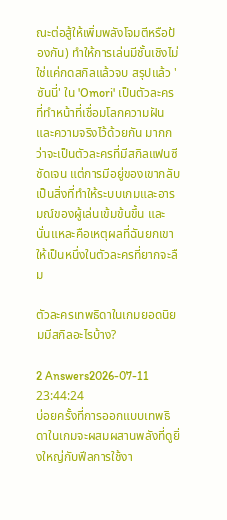ณะต่อสู้ให้เพิ่มพลังโจมตีหรือป้องกัน) ทำให้การเล่นมีชั้นเชิงไม่ใช่แค่กดสกิลแล้วจบ สรุปแล้ว 'ซันนี่' ใน 'Omori' เป็นตัวละครที่ทำหน้าที่เชื่อมโลกความฝันและความจริงไว้ด้วยกัน มากกว่าจะเป็นตัวละครที่มีสกิลแฟนซีชัดเจน แต่การมีอยู่ของเขากลับเป็นสิ่งที่ทำให้ระบบเกมและอารมณ์ของผู้เล่นเข้มข้นขึ้น และนั่นแหละคือเหตุผลที่ฉันยกเขาให้เป็นหนึ่งในตัวละครที่ยากจะลืม

ตัวละครเทพธิดาในเกมยอดนิยมมีสกิลอะไรบ้าง?

2 Answers2026-07-11 23:44:24
บ่อยครั้งที่การออกแบบเทพธิดาในเกมจะผสมผสานพลังที่ดูยิ่งใหญ่กับฟีลการใช้งา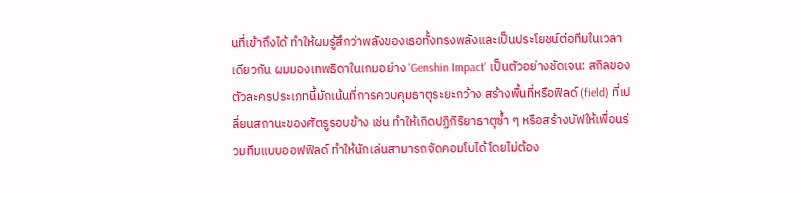นที่เข้าถึงได้ ทำให้ผมรู้สึกว่าพลังของเธอทั้งทรงพลังและเป็นประโยชน์ต่อทีมในเวลาเดียวกัน ผมมองเทพธิดาในเกมอย่าง 'Genshin Impact' เป็นตัวอย่างชัดเจน: สกิลของตัวละครประเภทนี้มักเน้นที่การควบคุมธาตุระยะกว้าง สร้างพื้นที่หรือฟิลด์ (field) ที่เปลี่ยนสถานะของศัตรูรอบข้าง เช่น ทำให้เกิดปฏิกิริยาธาตุซ้ำ ๆ หรือสร้างบัฟให้เพื่อนร่วมทีมแบบออฟฟิลด์ ทำให้นักเล่นสามารถจัดคอมโบได้โดยไม่ต้อง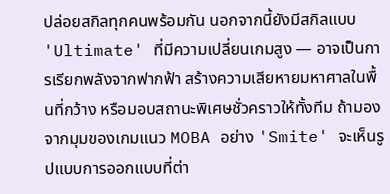ปล่อยสกิลทุกคนพร้อมกัน นอกจากนี้ยังมีสกิลแบบ 'Ultimate' ที่มีความเปลี่ยนเกมสูง — อาจเป็นการเรียกพลังจากฟากฟ้า สร้างความเสียหายมหาศาลในพื้นที่กว้าง หรือมอบสถานะพิเศษชั่วคราวให้ทั้งทีม ถ้ามองจากมุมของเกมแนว MOBA อย่าง 'Smite' จะเห็นรูปแบบการออกแบบที่ต่า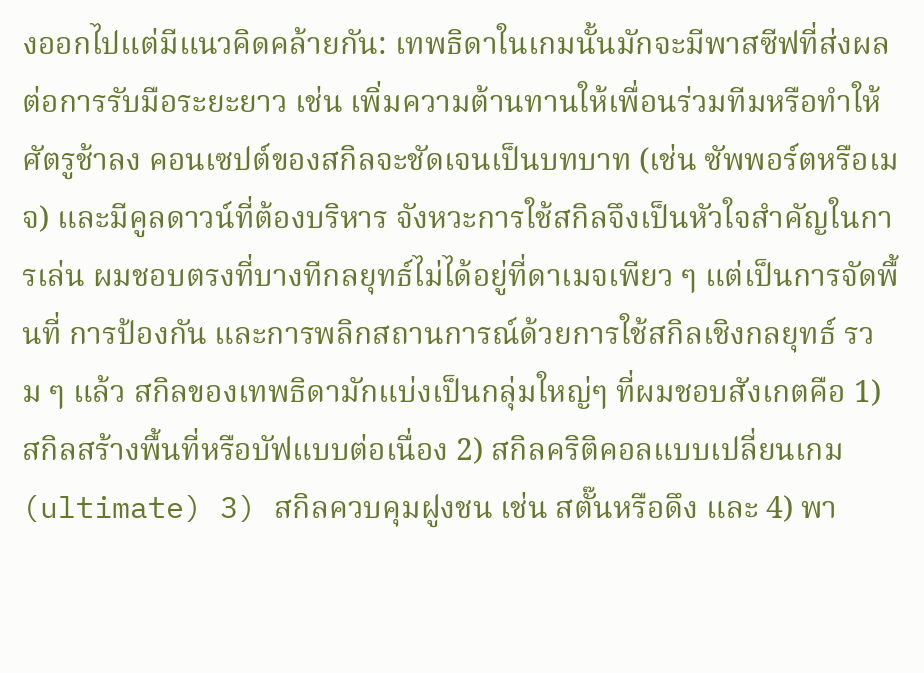งออกไปแต่มีแนวคิดคล้ายกัน: เทพธิดาในเกมนั้นมักจะมีพาสซีฟที่ส่งผลต่อการรับมือระยะยาว เช่น เพิ่มความต้านทานให้เพื่อนร่วมทีมหรือทำให้ศัตรูช้าลง คอนเซปต์ของสกิลจะชัดเจนเป็นบทบาท (เช่น ซัพพอร์ตหรือเมจ) และมีคูลดาวน์ที่ต้องบริหาร จังหวะการใช้สกิลจึงเป็นหัวใจสำคัญในการเล่น ผมชอบตรงที่บางทีกลยุทธ์ไม่ได้อยู่ที่ดาเมจเพียว ๆ แต่เป็นการจัดพื้นที่ การป้องกัน และการพลิกสถานการณ์ด้วยการใช้สกิลเชิงกลยุทธ์ รวม ๆ แล้ว สกิลของเทพธิดามักแบ่งเป็นกลุ่มใหญ่ๆ ที่ผมชอบสังเกตคือ 1) สกิลสร้างพื้นที่หรือบัฟแบบต่อเนื่อง 2) สกิลคริติคอลแบบเปลี่ยนเกม (ultimate) 3) สกิลควบคุมฝูงชน เช่น สตั๊นหรือดึง และ 4) พา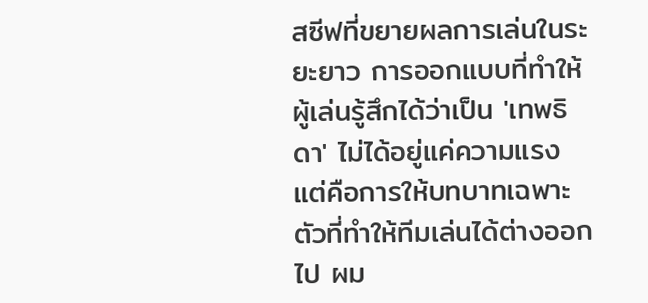สซีฟที่ขยายผลการเล่นในระยะยาว การออกแบบที่ทำให้ผู้เล่นรู้สึกได้ว่าเป็น 'เทพธิดา' ไม่ได้อยู่แค่ความแรง แต่คือการให้บทบาทเฉพาะตัวที่ทำให้ทีมเล่นได้ต่างออกไป ผม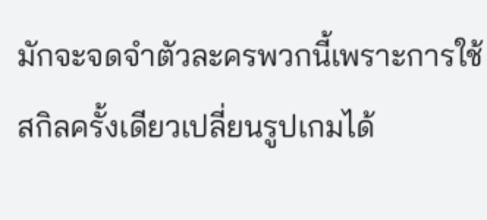มักจะจดจำตัวละครพวกนี้เพราะการใช้สกิลครั้งเดียวเปลี่ยนรูปเกมได้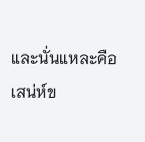และนั่นแหละคือเสน่ห์ข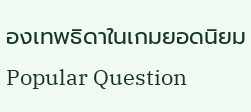องเทพธิดาในเกมยอดนิยม
Popular Question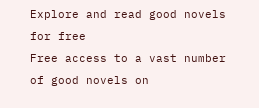Explore and read good novels for free
Free access to a vast number of good novels on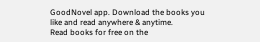GoodNovel app. Download the books you like and read anywhere & anytime.
Read books for free on the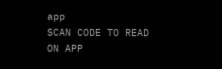app
SCAN CODE TO READ ON APP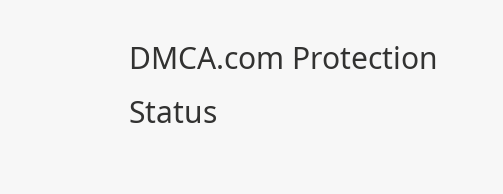DMCA.com Protection Status